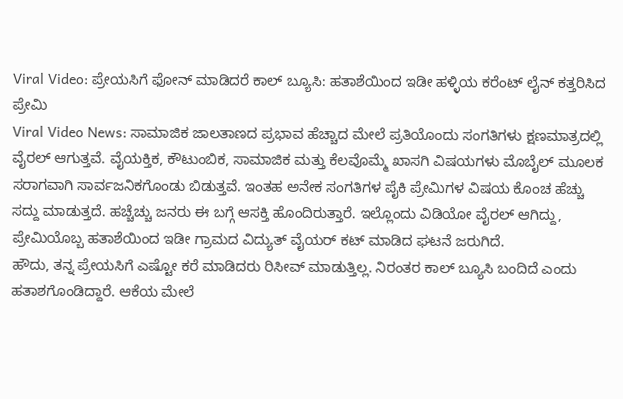Viral Video: ಪ್ರೇಯಸಿಗೆ ಫೋನ್ ಮಾಡಿದರೆ ಕಾಲ್ ಬ್ಯೂಸಿ: ಹತಾಶೆಯಿಂದ ಇಡೀ ಹಳ್ಳಿಯ ಕರೆಂಟ್ ಲೈನ್ ಕತ್ತರಿಸಿದ ಪ್ರೇಮಿ
Viral Video News: ಸಾಮಾಜಿಕ ಜಾಲತಾಣದ ಪ್ರಭಾವ ಹೆಚ್ಚಾದ ಮೇಲೆ ಪ್ರತಿಯೊಂದು ಸಂಗತಿಗಳು ಕ್ಷಣಮಾತ್ರದಲ್ಲಿ ವೈರಲ್ ಆಗುತ್ತವೆ. ವೈಯಕ್ತಿಕ, ಕೌಟುಂಬಿಕ, ಸಾಮಾಜಿಕ ಮತ್ತು ಕೆಲವೊಮ್ಮೆ ಖಾಸಗಿ ವಿಷಯಗಳು ಮೊಬೈಲ್ ಮೂಲಕ ಸರಾಗವಾಗಿ ಸಾರ್ವಜನಿಕಗೊಂಡು ಬಿಡುತ್ತವೆ. ಇಂತಹ ಅನೇಕ ಸಂಗತಿಗಳ ಪೈಕಿ ಪ್ರೇಮಿಗಳ ವಿಷಯ ಕೊಂಚ ಹೆಚ್ಚು ಸದ್ದು ಮಾಡುತ್ತದೆ. ಹಚ್ಚೆಚ್ಚು ಜನರು ಈ ಬಗ್ಗೆ ಆಸಕ್ತಿ ಹೊಂದಿರುತ್ತಾರೆ. ಇಲ್ಲೊಂದು ವಿಡಿಯೋ ವೈರಲ್ ಆಗಿದ್ದು, ಪ್ರೇಮಿಯೊಬ್ಬ ಹತಾಶೆಯಿಂದ ಇಡೀ ಗ್ರಾಮದ ವಿದ್ಯುತ್ ವೈಯರ್ ಕಟ್ ಮಾಡಿದ ಘಟನೆ ಜರುಗಿದೆ.
ಹೌದು, ತನ್ನ ಪ್ರೇಯಸಿಗೆ ಎಷ್ಟೋ ಕರೆ ಮಾಡಿದರು ರಿಸೀವ್ ಮಾಡುತ್ತಿಲ್ಲ. ನಿರಂತರ ಕಾಲ್ ಬ್ಯೂಸಿ ಬಂದಿದೆ ಎಂದು ಹತಾಶಗೊಂಡಿದ್ದಾರೆ. ಆಕೆಯ ಮೇಲೆ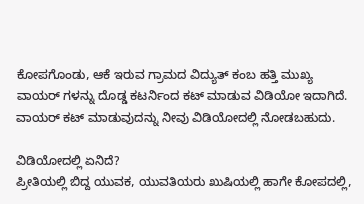ಕೋಪಗೊಂಡು, ಆಕೆ ಇರುವ ಗ್ರಾಮದ ವಿದ್ಯುತ್ ಕಂಬ ಹತ್ತಿ ಮುಖ್ಯ ವಾಯರ್ ಗಳನ್ನು ದೊಡ್ಡ ಕಟರ್ನಿಂದ ಕಟ್ ಮಾಡುವ ವಿಡಿಯೋ ಇದಾಗಿದೆ. ವಾಯರ್ ಕಟ್ ಮಾಡುವುದನ್ನು ನೀವು ವಿಡಿಯೋದಲ್ಲಿ ನೋಡಬಹುದು.

ವಿಡಿಯೋದಲ್ಲಿ ಏನಿದೆ?
ಪ್ರೀತಿಯಲ್ಲಿ ಬಿದ್ದ ಯುವಕ, ಯುವತಿಯರು ಖುಷಿಯಲ್ಲಿ ಹಾಗೇ ಕೋಪದಲ್ಲಿ,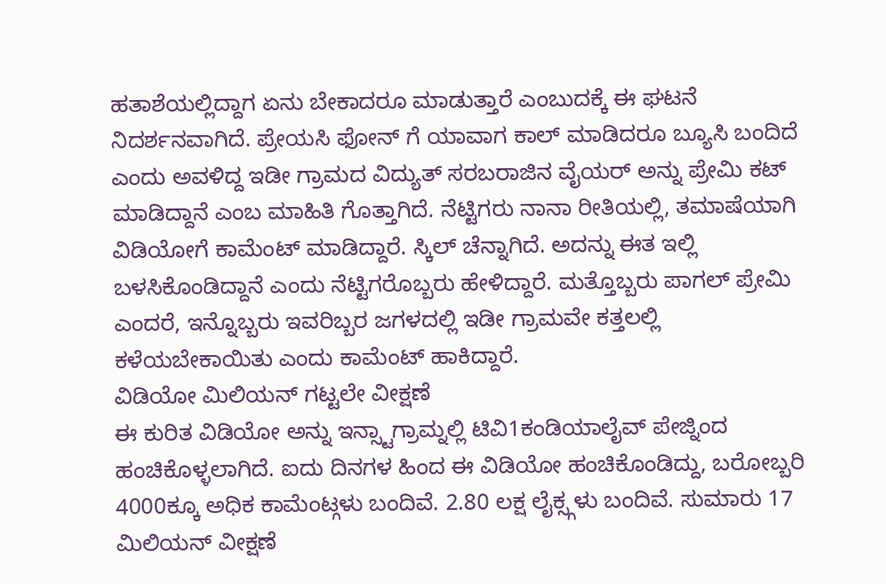ಹತಾಶೆಯಲ್ಲಿದ್ದಾಗ ಏನು ಬೇಕಾದರೂ ಮಾಡುತ್ತಾರೆ ಎಂಬುದಕ್ಕೆ ಈ ಘಟನೆ ನಿದರ್ಶನವಾಗಿದೆ. ಪ್ರೇಯಸಿ ಫೋನ್ ಗೆ ಯಾವಾಗ ಕಾಲ್ ಮಾಡಿದರೂ ಬ್ಯೂಸಿ ಬಂದಿದೆ ಎಂದು ಅವಳಿದ್ದ ಇಡೀ ಗ್ರಾಮದ ವಿದ್ಯುತ್ ಸರಬರಾಜಿನ ವೈಯರ್ ಅನ್ನು ಪ್ರೇಮಿ ಕಟ್ ಮಾಡಿದ್ದಾನೆ ಎಂಬ ಮಾಹಿತಿ ಗೊತ್ತಾಗಿದೆ. ನೆಟ್ಟಿಗರು ನಾನಾ ರೀತಿಯಲ್ಲಿ, ತಮಾಷೆಯಾಗಿ ವಿಡಿಯೋಗೆ ಕಾಮೆಂಟ್ ಮಾಡಿದ್ದಾರೆ. ಸ್ಕಿಲ್ ಚೆನ್ನಾಗಿದೆ. ಅದನ್ನು ಈತ ಇಲ್ಲಿ ಬಳಸಿಕೊಂಡಿದ್ದಾನೆ ಎಂದು ನೆಟ್ಟಿಗರೊಬ್ಬರು ಹೇಳಿದ್ದಾರೆ. ಮತ್ತೊಬ್ಬರು ಪಾಗಲ್ ಪ್ರೇಮಿ ಎಂದರೆ, ಇನ್ನೊಬ್ಬರು ಇವರಿಬ್ಬರ ಜಗಳದಲ್ಲಿ ಇಡೀ ಗ್ರಾಮವೇ ಕತ್ತಲಲ್ಲಿ ಕಳೆಯಬೇಕಾಯಿತು ಎಂದು ಕಾಮೆಂಟ್ ಹಾಕಿದ್ದಾರೆ.
ವಿಡಿಯೋ ಮಿಲಿಯನ್ ಗಟ್ಟಲೇ ವೀಕ್ಷಣೆ
ಈ ಕುರಿತ ವಿಡಿಯೋ ಅನ್ನು ಇನ್ಸ್ಟಾಗ್ರಾಮ್ನಲ್ಲಿ ಟಿವಿ1ಕಂಡಿಯಾಲೈವ್ ಪೇಜ್ನಿಂದ ಹಂಚಿಕೊಳ್ಳಲಾಗಿದೆ. ಐದು ದಿನಗಳ ಹಿಂದ ಈ ವಿಡಿಯೋ ಹಂಚಿಕೊಂಡಿದ್ದು, ಬರೋಬ್ಬರಿ 4000ಕ್ಕೂ ಅಧಿಕ ಕಾಮೆಂಟ್ಗಳು ಬಂದಿವೆ. 2.80 ಲಕ್ಷ ಲೈಕ್ಸ್ಗಳು ಬಂದಿವೆ. ಸುಮಾರು 17 ಮಿಲಿಯನ್ ವೀಕ್ಷಣೆ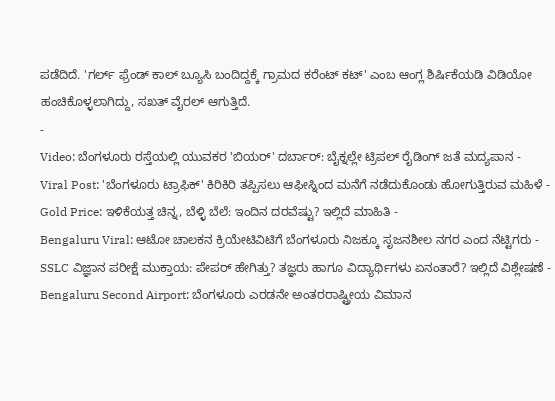ಪಡೆದಿದೆ. 'ಗರ್ಲ್ ಫ್ರೆಂಡ್ ಕಾಲ್ ಬ್ಯೂಸಿ ಬಂದಿದ್ದಕ್ಕೆ ಗ್ರಾಮದ ಕರೆಂಟ್ ಕಟ್' ಎಂಬ ಆಂಗ್ಲ ಶಿರ್ಷಿಕೆಯಡಿ ವಿಡಿಯೋ ಹಂಚಿಕೊಳ್ಳಲಾಗಿದ್ದು, ಸಖತ್ ವೈರಲ್ ಆಗುತ್ತಿದೆ.
-
Video: ಬೆಂಗಳೂರು ರಸ್ತೆಯಲ್ಲಿ ಯುವಕರ 'ಬಿಯರ್' ದರ್ಬಾರ್: ಬೈಕ್ನಲ್ಲೇ ಟ್ರಿಪಲ್ ರೈಡಿಂಗ್ ಜತೆ ಮದ್ಯಪಾನ -
Viral Post: 'ಬೆಂಗಳೂರು ಟ್ರಾಫಿಕ್' ಕಿರಿಕಿರಿ ತಪ್ಪಿಸಲು ಆಫೀಸ್ನಿಂದ ಮನೆಗೆ ನಡೆದುಕೊಂಡು ಹೋಗುತ್ತಿರುವ ಮಹಿಳೆ -
Gold Price: ಇಳಿಕೆಯತ್ತ ಚಿನ್ನ, ಬೆಳ್ಳಿ ಬೆಲೆ: ಇಂದಿನ ದರವೆಷ್ಟು? ಇಲ್ಲಿದೆ ಮಾಹಿತಿ -
Bengaluru Viral: ಆಟೋ ಚಾಲಕನ ಕ್ರಿಯೇಟಿವಿಟಿಗೆ ಬೆಂಗಳೂರು ನಿಜಕ್ಕೂ ಸೃಜನಶೀಲ ನಗರ ಎಂದ ನೆಟ್ಟಿಗರು -
SSLC ವಿಜ್ಞಾನ ಪರೀಕ್ಷೆ ಮುಕ್ತಾಯ: ಪೇಪರ್ ಹೇಗಿತ್ತು? ತಜ್ಞರು ಹಾಗೂ ವಿದ್ಯಾರ್ಥಿಗಳು ಏನಂತಾರೆ? ಇಲ್ಲಿದೆ ವಿಶ್ಲೇಷಣೆ -
Bengaluru Second Airport: ಬೆಂಗಳೂರು ಎರಡನೇ ಅಂತರರಾಷ್ಟ್ರೀಯ ವಿಮಾನ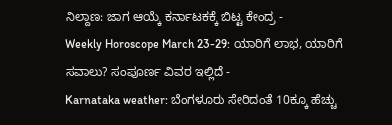ನಿಲ್ದಾಣ: ಜಾಗ ಆಯ್ಕೆ ಕರ್ನಾಟಕಕ್ಕೆ ಬಿಟ್ಟ ಕೇಂದ್ರ -
Weekly Horoscope March 23-29: ಯಾರಿಗೆ ಲಾಭ, ಯಾರಿಗೆ ಸವಾಲು? ಸಂಪೂರ್ಣ ವಿವರ ಇಲ್ಲಿದೆ -
Karnataka weather: ಬೆಂಗಳೂರು ಸೇರಿದಂತೆ 10ಕ್ಕೂ ಹೆಚ್ಚು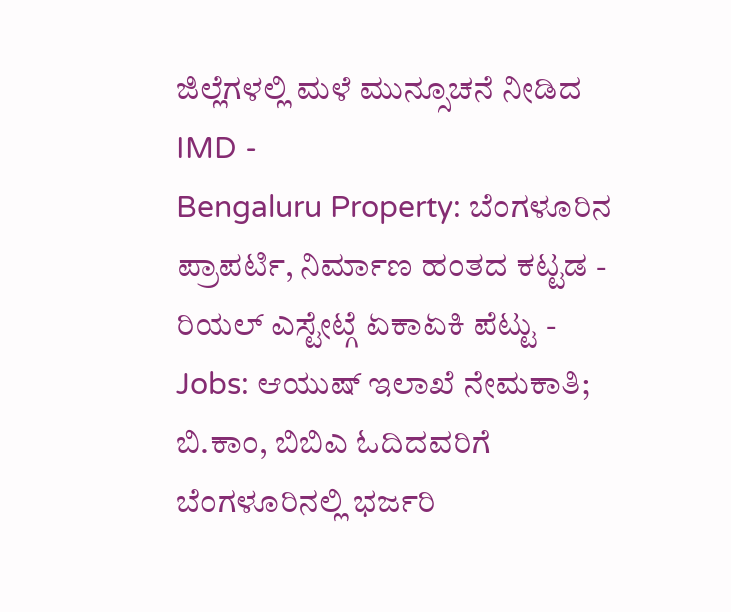ಜಿಲ್ಲೆಗಳಲ್ಲಿ ಮಳೆ ಮುನ್ಸೂಚನೆ ನೀಡಿದ IMD -
Bengaluru Property: ಬೆಂಗಳೂರಿನ ಪ್ರಾಪರ್ಟಿ, ನಿರ್ಮಾಣ ಹಂತದ ಕಟ್ಟಡ - ರಿಯಲ್ ಎಸ್ಟೇಟ್ಗೆ ಏಕಾಏಕಿ ಪೆಟ್ಟು -
Jobs: ಆಯುಷ್ ಇಲಾಖೆ ನೇಮಕಾತಿ; ಬಿ.ಕಾಂ, ಬಿಬಿಎ ಓದಿದವರಿಗೆ ಬೆಂಗಳೂರಿನಲ್ಲಿ ಭರ್ಜರಿ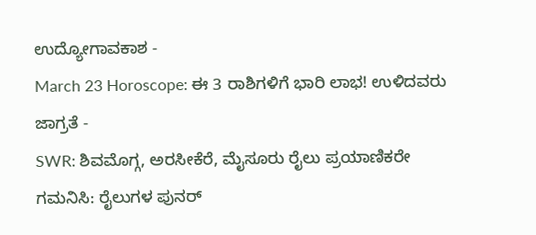ಉದ್ಯೋಗಾವಕಾಶ -
March 23 Horoscope: ಈ 3 ರಾಶಿಗಳಿಗೆ ಭಾರಿ ಲಾಭ! ಉಳಿದವರು ಜಾಗ್ರತೆ -
SWR: ಶಿವಮೊಗ್ಗ, ಅರಸೀಕೆರೆ, ಮೈಸೂರು ರೈಲು ಪ್ರಯಾಣಿಕರೇ ಗಮನಿಸಿ: ರೈಲುಗಳ ಪುನರ್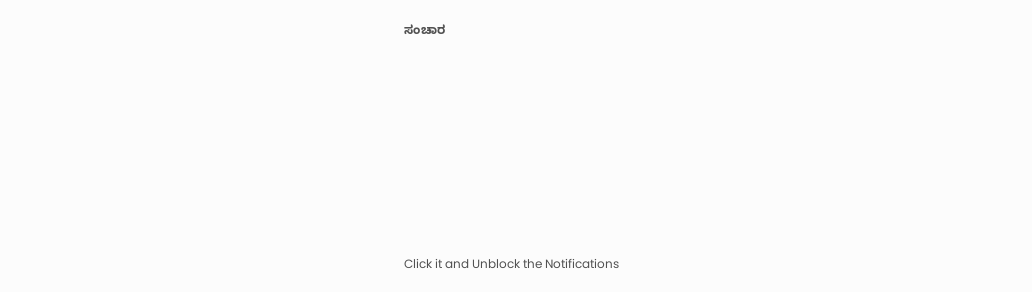ಸಂಚಾರ












Click it and Unblock the Notifications